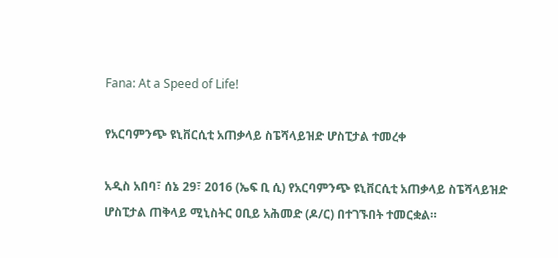Fana: At a Speed of Life!

የአርባምንጭ ዩኒቨርሲቲ አጠቃላይ ስፔሻላይዝድ ሆስፒታል ተመረቀ

አዲስ አበባ፣ ሰኔ 29፣ 2016 (ኤፍ ቢ ሲ) የአርባምንጭ ዩኒቨርሲቲ አጠቃላይ ስፔሻላይዝድ ሆስፒታል ጠቅላይ ሚኒስትር ዐቢይ አሕመድ (ዶ/ር) በተገኙበት ተመርቋል።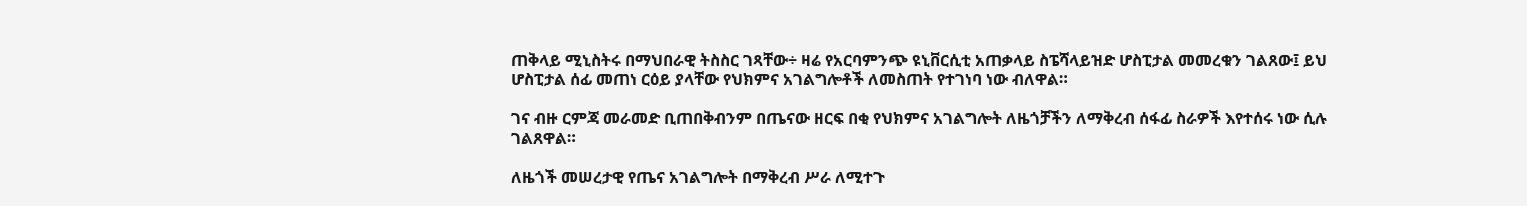ጠቅላይ ሚኒስትሩ በማህበራዊ ትስስር ገጻቸው÷ ዛሬ የአርባምንጭ ዩኒቨርሲቲ አጠቃላይ ስፔሻላይዝድ ሆስፒታል መመረቁን ገልጸው፤ ይህ ሆስፒታል ሰፊ መጠነ ርዕይ ያላቸው የህክምና አገልግሎቶች ለመስጠት የተገነባ ነው ብለዋል።

ገና ብዙ ርምጃ መራመድ ቢጠበቅብንም በጤናው ዘርፍ በቂ የህክምና አገልግሎት ለዜጎቻችን ለማቅረብ ሰፋፊ ስራዎች እየተሰሩ ነው ሲሉ ገልጸዋል።

ለዜጎች መሠረታዊ የጤና አገልግሎት በማቅረብ ሥራ ለሚተጉ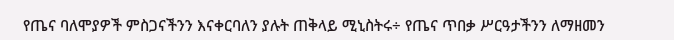የጤና ባለሞያዎች ምስጋናችንን እናቀርባለን ያሉት ጠቅላይ ሚኒስትሩ÷ የጤና ጥበቃ ሥርዓታችንን ለማዘመን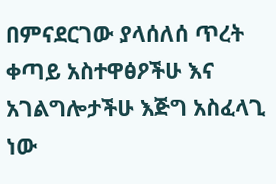በምናደርገው ያላሰለሰ ጥረት ቀጣይ አስተዋፅዖችሁ እና አገልግሎታችሁ እጅግ አስፈላጊ ነው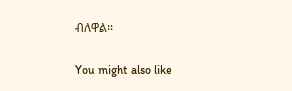ብለዋል፡፡

You might also like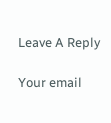Leave A Reply

Your email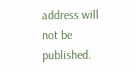address will not be published.